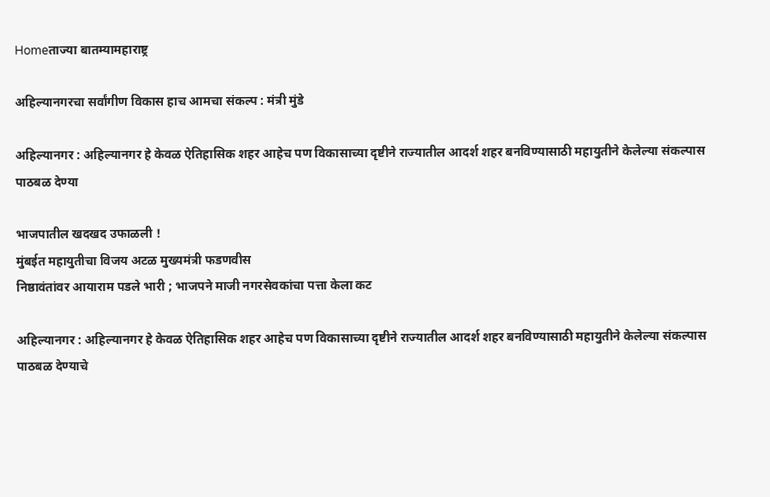Homeताज्या बातम्यामहाराष्ट्र

अहिल्यानगरचा सर्वांगीण विकास हाच आमचा संकल्प : मंत्री मुंडे

अहिल्यानगर : अहिल्यानगर हे केवळ ऐतिहासिक शहर आहेच पण विकासाच्या दृष्टीने राज्यातील आदर्श शहर बनविण्यासाठी महायुतीने केलेल्या संकल्पास पाठबळ देण्या

भाजपातील खदखद उफाळली !
मुंबईत महायुतीचा विजय अटळ मुख्यमंत्री फडणवीस
निष्ठावंतांवर आयाराम पडले भारी ; भाजपने माजी नगरसेवकांचा पत्ता केला कट

अहिल्यानगर : अहिल्यानगर हे केवळ ऐतिहासिक शहर आहेच पण विकासाच्या दृष्टीने राज्यातील आदर्श शहर बनविण्यासाठी महायुतीने केलेल्या संकल्पास पाठबळ देण्याचे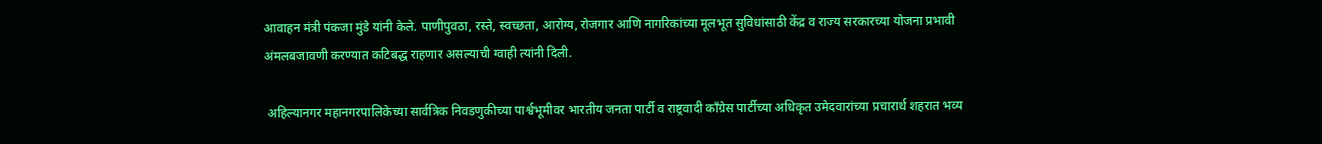आवाहन मंत्री पंकजा मुंडे यांनी केले. पाणीपुवठा, रस्ते, स्वच्छता, आरोग्य, रोजगार आणि नागरिकांच्या मूलभूत सुविधांसाठी केंद्र व राज्य सरकारच्या योजना प्रभावी अंमलबजावणी करण्यात कटिबद्ध राहणार असल्याची ग्वाही त्यांनी दिली.

 अहिल्यानगर महानगरपालिकेच्या सार्वत्रिक निवडणुकीच्या पार्श्वभूमीवर भारतीय जनता पार्टी व राष्ट्रवादी काँग्रेस पार्टीच्या अधिकृत उमेदवारांच्या प्रचारार्थ शहरात भव्य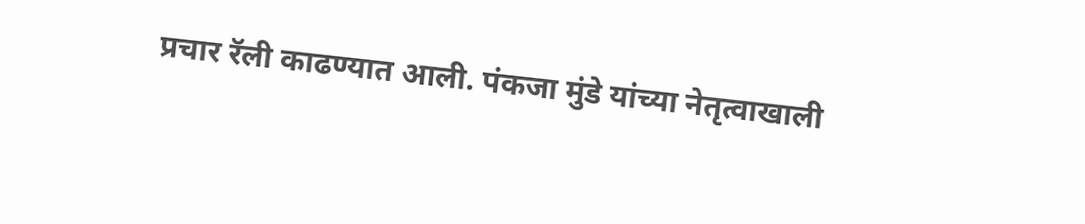प्रचार रॅली काढण्यात आली. पंकजा मुंडे यांच्या नेतृत्वाखाली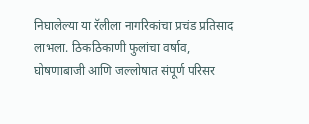निघालेल्या या रॅलीला नागरिकांचा प्रचंड प्रतिसाद लाभला. ठिकठिकाणी फुलांचा वर्षाव, घोषणाबाजी आणि जल्लोषात संपूर्ण परिसर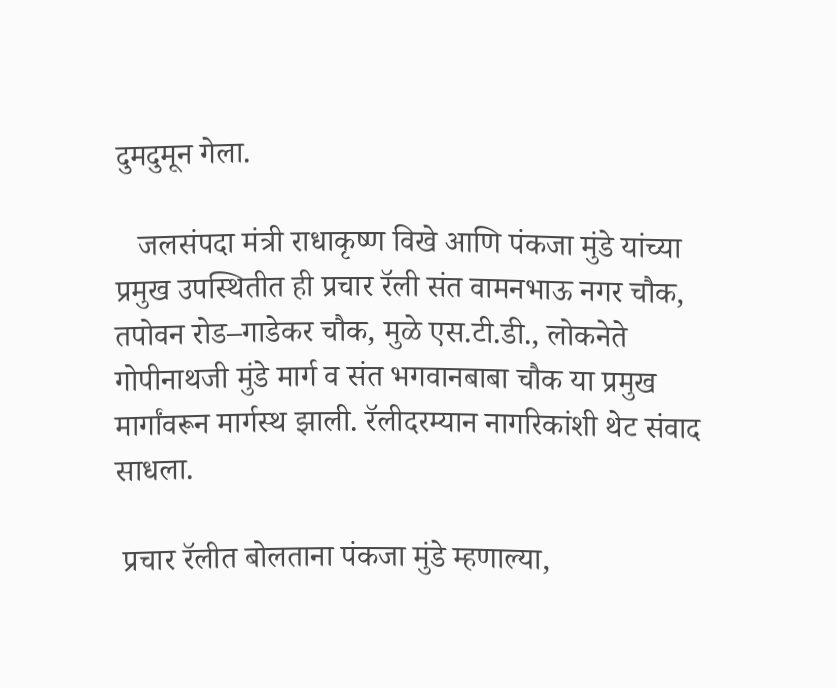दुमदुमून गेला.

   जलसंपदा मंत्री राधाकृष्ण विखे आणि पंकजा मुंडे यांच्या प्रमुख उपस्थितीत ही प्रचार रॅली संत वामनभाऊ नगर चौक, तपोवन रोड–गाडेकर चौक, मुळे एस.टी.डी., लोकनेते गोपीनाथजी मुंडे मार्ग व संत भगवानबाबा चौक या प्रमुख मार्गांवरून मार्गस्थ झाली. रॅलीदरम्यान नागरिकांशी थेट संवाद साधला.

 प्रचार रॅलीत बोलताना पंकजा मुंडे म्हणाल्या,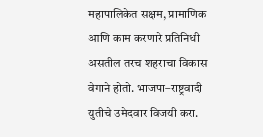महापालिकेत सक्षम, प्रामाणिक आणि काम करणारे प्रतिनिधी असतील तरच शहराचा विकास वेगाने होतो. भाजपा–राष्ट्रवादी युतीचे उमेदवार विजयी करा.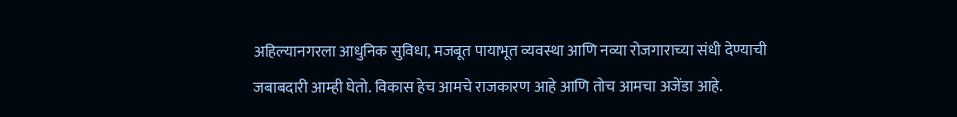अहिल्यानगरला आधुनिक सुविधा, मजबूत पायाभूत व्यवस्था आणि नव्या रोजगाराच्या संधी देण्याची जबाबदारी आम्ही घेतो. विकास हेच आमचे राजकारण आहे आणि तोच आमचा अजेंडा आहे.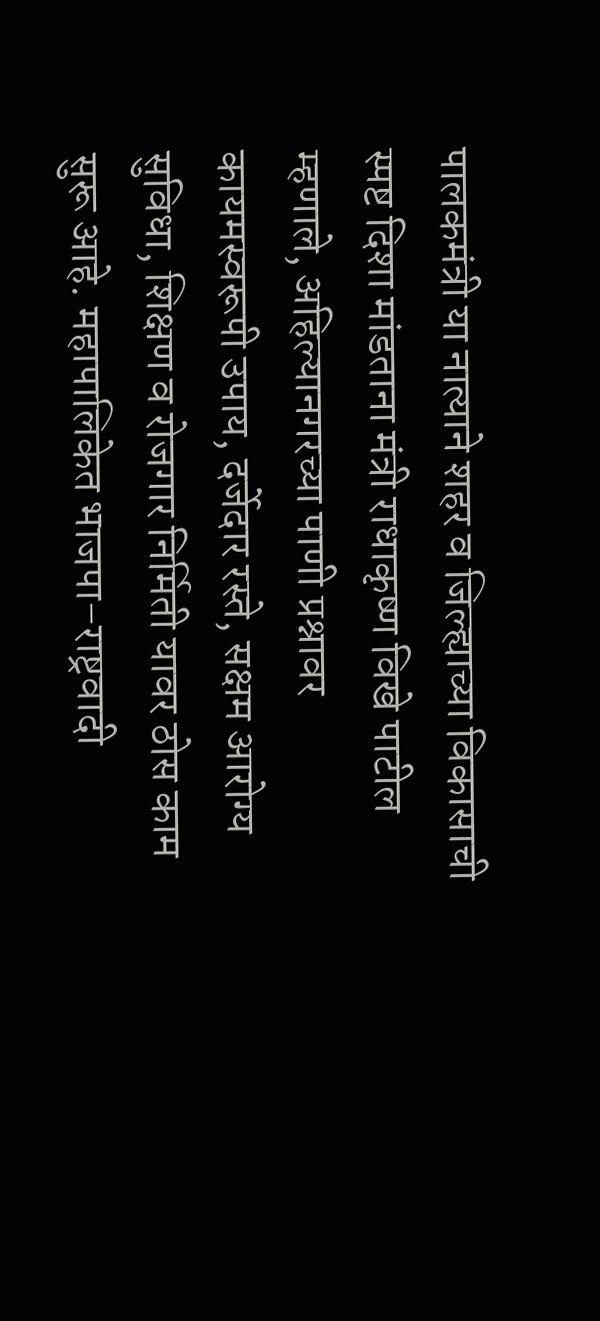पालकमंत्री या नात्याने शहर व जिल्ह्याच्या विकासाची स्पष्ट दिशा मांडताना मंत्री राधाकृष्ण विखे पाटील म्हणाले, अहिल्यानगरच्या पाणी प्रश्नावर कायमस्वरूपी उपाय, दर्जेदार रस्ते, सक्षम आरोग्य सुविधा, शिक्षण व रोजगार निर्मिती यावर ठोस काम सुरू आहे. महापालिकेत भाजपा–राष्ट्रवादी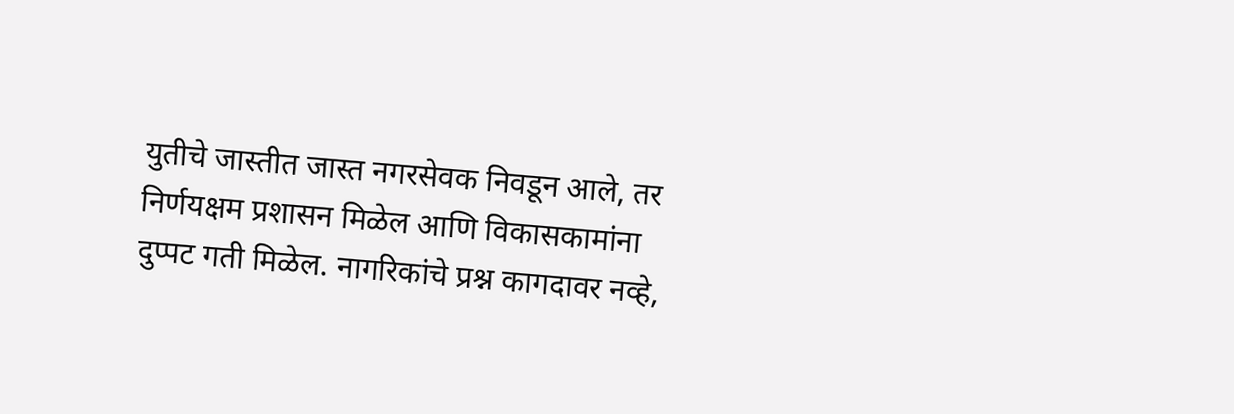युतीचे जास्तीत जास्त नगरसेवक निवडून आले, तर निर्णयक्षम प्रशासन मिळेल आणि विकासकामांना दुप्पट गती मिळेल. नागरिकांचे प्रश्न कागदावर नव्हे,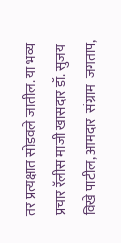तर प्रत्यक्षात सोडवले जातील. या भव्य प्रचार रॅलीस माजी खासदार डॉ. सुजय विखे पाटील, आमदार  संग्राम  जगताप,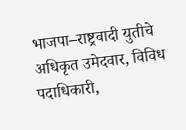भाजपा–राष्ट्रवादी युतीचे अधिकृत उमेदवार, विविध पदाधिकारी,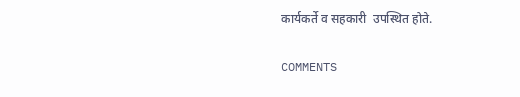कार्यकर्ते व सहकारी  उपस्थित होते.

COMMENTS